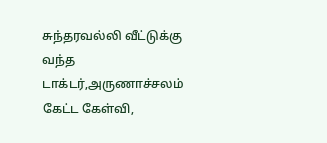சுந்தரவல்லி வீட்டுக்கு வந்த டாக்டர்,அருணாச்சலம் கேட்ட கேள்வி,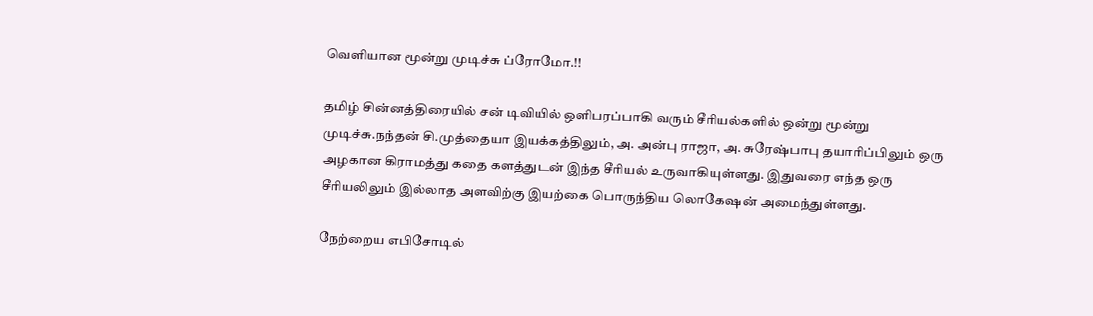வெளியான மூன்று முடிச்சு ப்ரோமோ.!!

தமிழ் சின்னத்திரையில் சன் டிவியில் ஒளிபரப்பாகி வரும் சீரியல்களில் ஒன்று மூன்று முடிச்சு.நந்தன் சி.முத்தையா இயக்கத்திலும், அ. அன்பு ராஜா, அ. சுரேஷ்பாபு தயாரிப்பிலும் ஒரு அழகான கிராமத்து கதை களத்துடன் இந்த சீரியல் உருவாகியுள்ளது. இதுவரை எந்த ஒரு சீரியலிலும் இல்லாத அளவிற்கு இயற்கை பொருந்திய லொகேஷன் அமைந்துள்ளது.

நேற்றைய எபிசோடில்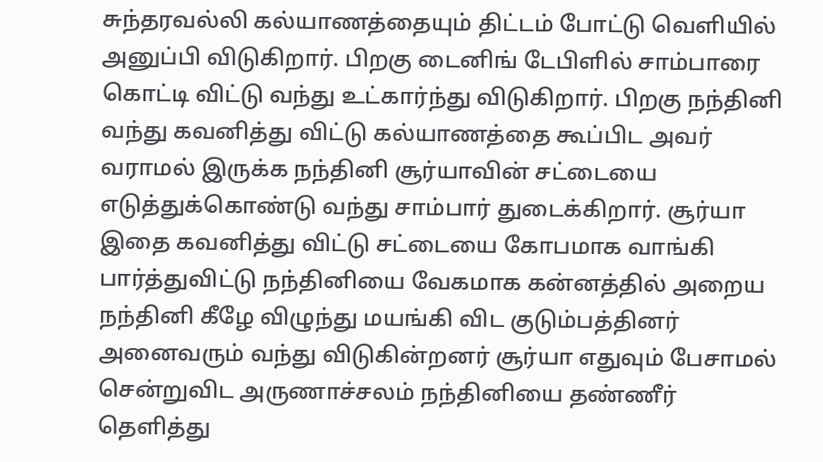சுந்தரவல்லி கல்யாணத்தையும் திட்டம் போட்டு வெளியில் அனுப்பி விடுகிறார். பிறகு டைனிங் டேபிளில் சாம்பாரை கொட்டி விட்டு வந்து உட்கார்ந்து விடுகிறார். பிறகு நந்தினி வந்து கவனித்து விட்டு கல்யாணத்தை கூப்பிட அவர் வராமல் இருக்க நந்தினி சூர்யாவின் சட்டையை எடுத்துக்கொண்டு வந்து சாம்பார் துடைக்கிறார். சூர்யா இதை கவனித்து விட்டு சட்டையை கோபமாக வாங்கி பார்த்துவிட்டு நந்தினியை வேகமாக கன்னத்தில் அறைய நந்தினி கீழே விழுந்து மயங்கி விட குடும்பத்தினர் அனைவரும் வந்து விடுகின்றனர் சூர்யா எதுவும் பேசாமல் சென்றுவிட அருணாச்சலம் நந்தினியை தண்ணீர் தெளித்து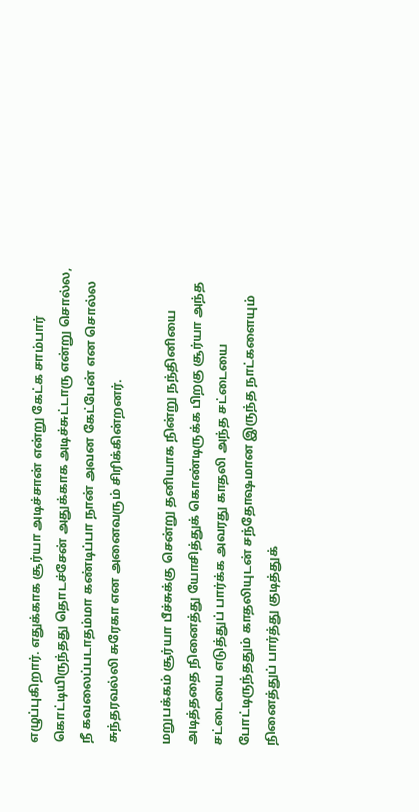எழுப்புகிறார். எதுக்காக சூர்யா அடிச்சான் என்று கேட்க சாம்பார் கொட்டியிருந்தது தொடச்சேன் அதுக்காக அடிச்சுட்டாரு என்று சொல்ல, நீ கவலைப்படாதம்மா கண்டிப்பா நான் அவன கேட்பேன் என சொல்ல சுந்தரவல்லி சுரேகா என அனைவரும் சிரிக்கின்றனர்.

மறுபக்கம் சூர்யா பீச்சுக்கு சென்று தனியாக நின்று நந்தினியை அடித்ததை நினைத்து யோசித்துக் கொண்டிருக்க பிறகு சூர்யா அந்த சட்டையை எடுத்துப் பார்க்க அவரது காதலி அந்த சட்டையை போட்டிருந்ததும் காதலியுடன் சந்தோஷமான இருந்த நாட்களையும் நினைத்துப் பார்த்து குடித்துக்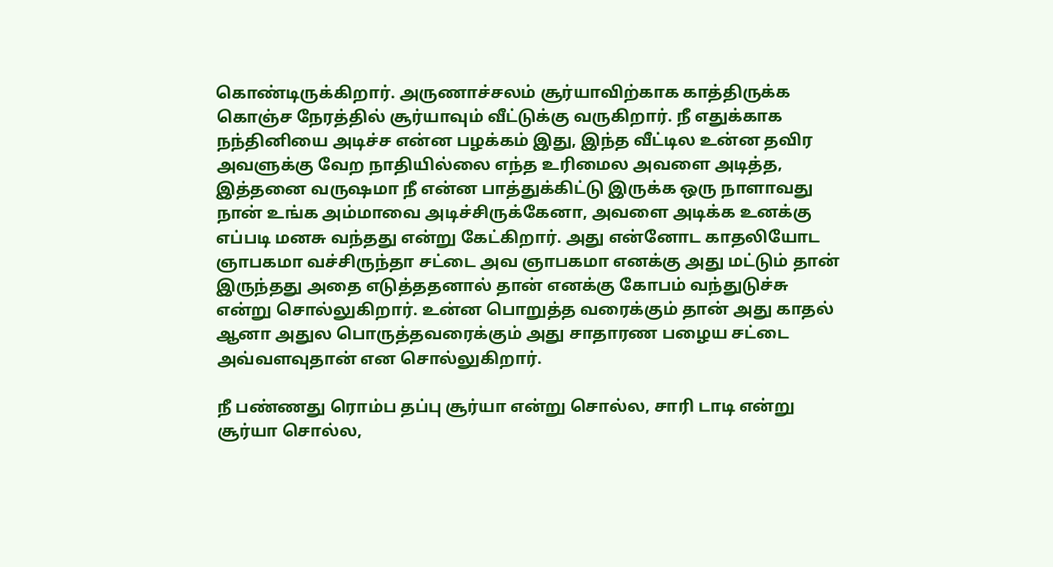கொண்டிருக்கிறார். அருணாச்சலம் சூர்யாவிற்காக காத்திருக்க கொஞ்ச நேரத்தில் சூர்யாவும் வீட்டுக்கு வருகிறார். நீ எதுக்காக நந்தினியை அடிச்ச என்ன பழக்கம் இது, இந்த வீட்டில உன்ன தவிர அவளுக்கு வேற நாதியில்லை எந்த உரிமைல அவளை அடித்த, இத்தனை வருஷமா நீ என்ன பாத்துக்கிட்டு இருக்க ஒரு நாளாவது நான் உங்க அம்மாவை அடிச்சிருக்கேனா, அவளை அடிக்க உனக்கு எப்படி மனசு வந்தது என்று கேட்கிறார். அது என்னோட காதலியோட ஞாபகமா வச்சிருந்தா சட்டை அவ ஞாபகமா எனக்கு அது மட்டும் தான் இருந்தது அதை எடுத்ததனால் தான் எனக்கு கோபம் வந்துடுச்சு என்று சொல்லுகிறார். உன்ன பொறுத்த வரைக்கும் தான் அது காதல் ஆனா அதுல பொருத்தவரைக்கும் அது சாதாரண பழைய சட்டை அவ்வளவுதான் என சொல்லுகிறார்.

நீ பண்ணது ரொம்ப தப்பு சூர்யா என்று சொல்ல, சாரி டாடி என்று சூர்யா சொல்ல,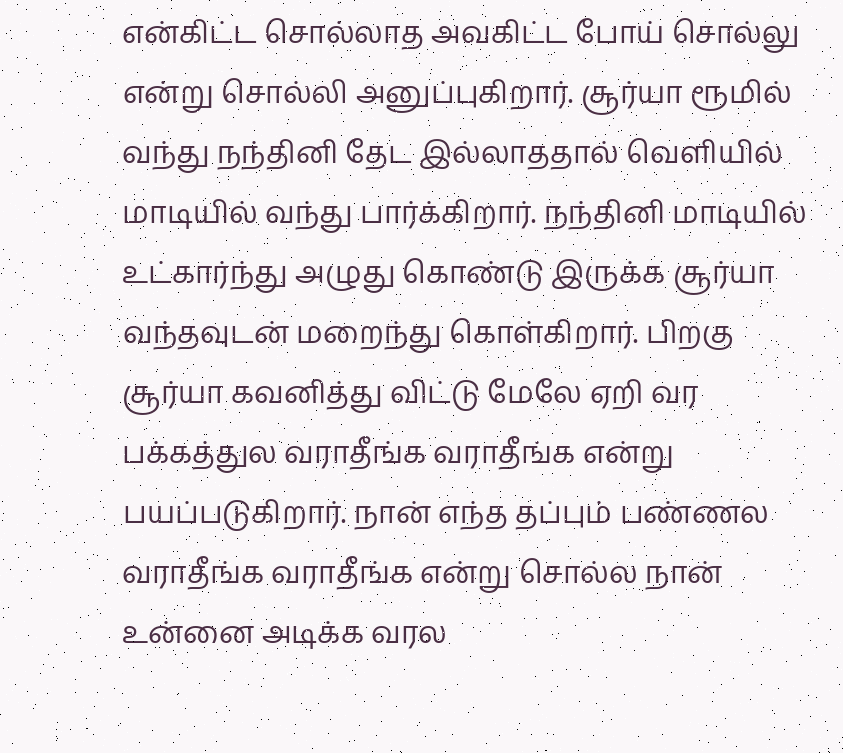என்கிட்ட சொல்லாத அவகிட்ட போய் சொல்லு என்று சொல்லி அனுப்புகிறார். சூர்யா ரூமில் வந்து நந்தினி தேட இல்லாததால் வெளியில் மாடியில் வந்து பார்க்கிறார். நந்தினி மாடியில் உட்கார்ந்து அழுது கொண்டு இருக்க சூர்யா வந்தவுடன் மறைந்து கொள்கிறார். பிறகு சூர்யா கவனித்து விட்டு மேலே ஏறி வர பக்கத்துல வராதீங்க வராதீங்க என்று பயப்படுகிறார். நான் எந்த தப்பும் பண்ணல வராதீங்க வராதீங்க என்று சொல்ல நான் உன்னை அடிக்க வரல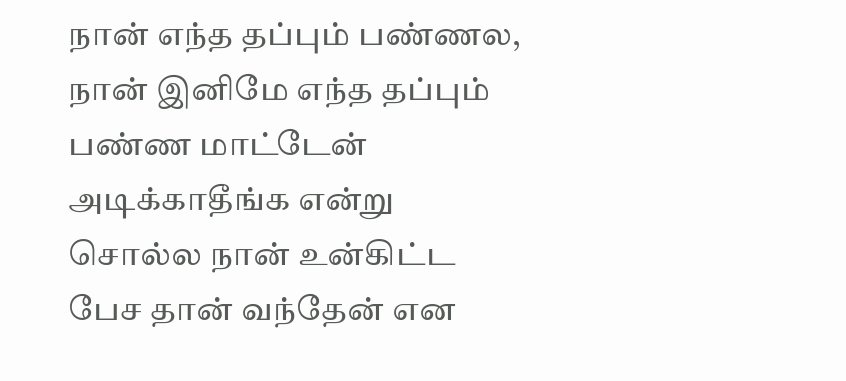நான் எந்த தப்பும் பண்ணல, நான் இனிமே எந்த தப்பும் பண்ண மாட்டேன் அடிக்காதீங்க என்று சொல்ல நான் உன்கிட்ட பேச தான் வந்தேன் என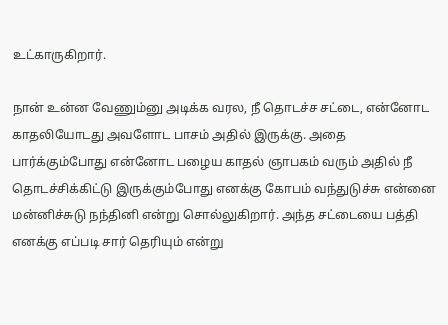உட்காருகிறார்.

நான் உன்ன வேணும்னு அடிக்க வரல, நீ தொடச்ச சட்டை, என்னோட காதலியோடது அவளோட பாசம் அதில் இருக்கு. அதை பார்க்கும்போது என்னோட பழைய காதல் ஞாபகம் வரும் அதில் நீ தொடச்சிக்கிட்டு இருக்கும்போது எனக்கு கோபம் வந்துடுச்சு என்னை மன்னிச்சுடு நந்தினி என்று சொல்லுகிறார். அந்த சட்டையை பத்தி எனக்கு எப்படி சார் தெரியும் என்று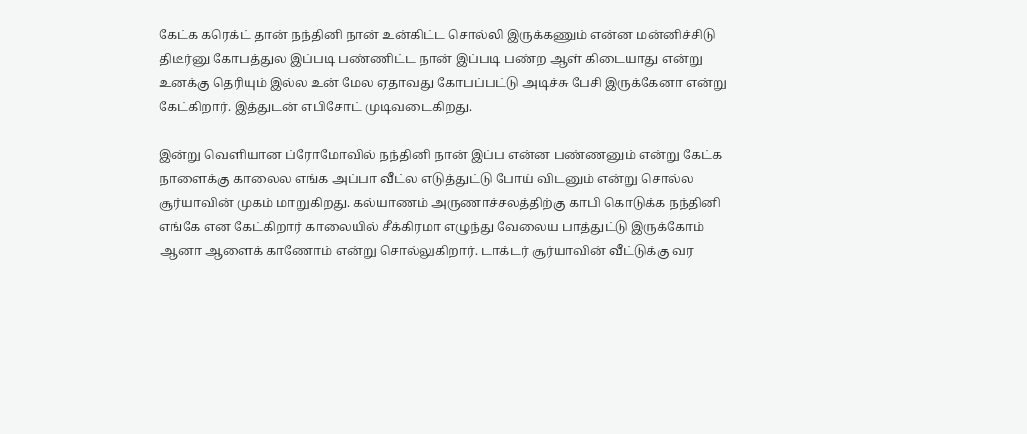கேட்க கரெக்ட் தான் நந்தினி நான் உன்கிட்ட சொல்லி இருக்கணும் என்ன மன்னிச்சிடு திடீர்னு கோபத்துல இப்படி பண்ணிட்ட நான் இப்படி பண்ற ஆள் கிடையாது என்று உனக்கு தெரியும் இல்ல உன் மேல ஏதாவது கோபப்பட்டு அடிச்சு பேசி இருக்கேனா என்று கேட்கிறார். இத்துடன் எபிசோட் முடிவடைகிறது.

இன்று வெளியான ப்ரோமோவில் நந்தினி நான் இப்ப என்ன பண்ணனும் என்று கேட்க நாளைக்கு காலைல எங்க அப்பா வீட்ல எடுத்துட்டு போய் விடனும் என்று சொல்ல சூர்யாவின் முகம் மாறுகிறது. கல்யாணம் அருணாச்சலத்திற்கு காபி கொடுக்க நந்தினி எங்கே என கேட்கிறார் காலையில் சீக்கிரமா எழுந்து வேலைய பாத்துட்டு இருக்கோம் ஆனா ஆளைக் காணோம் என்று சொல்லுகிறார். டாக்டர் சூர்யாவின் வீட்டுக்கு வர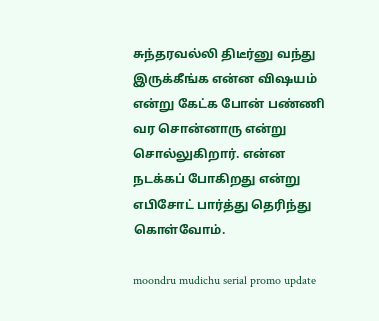சுந்தரவல்லி திடீர்னு வந்து இருக்கீங்க என்ன விஷயம் என்று கேட்க போன் பண்ணி வர சொன்னாரு என்று சொல்லுகிறார். என்ன நடக்கப் போகிறது என்று எபிசோட் பார்த்து தெரிந்து கொள்வோம்.

moondru mudichu serial promo update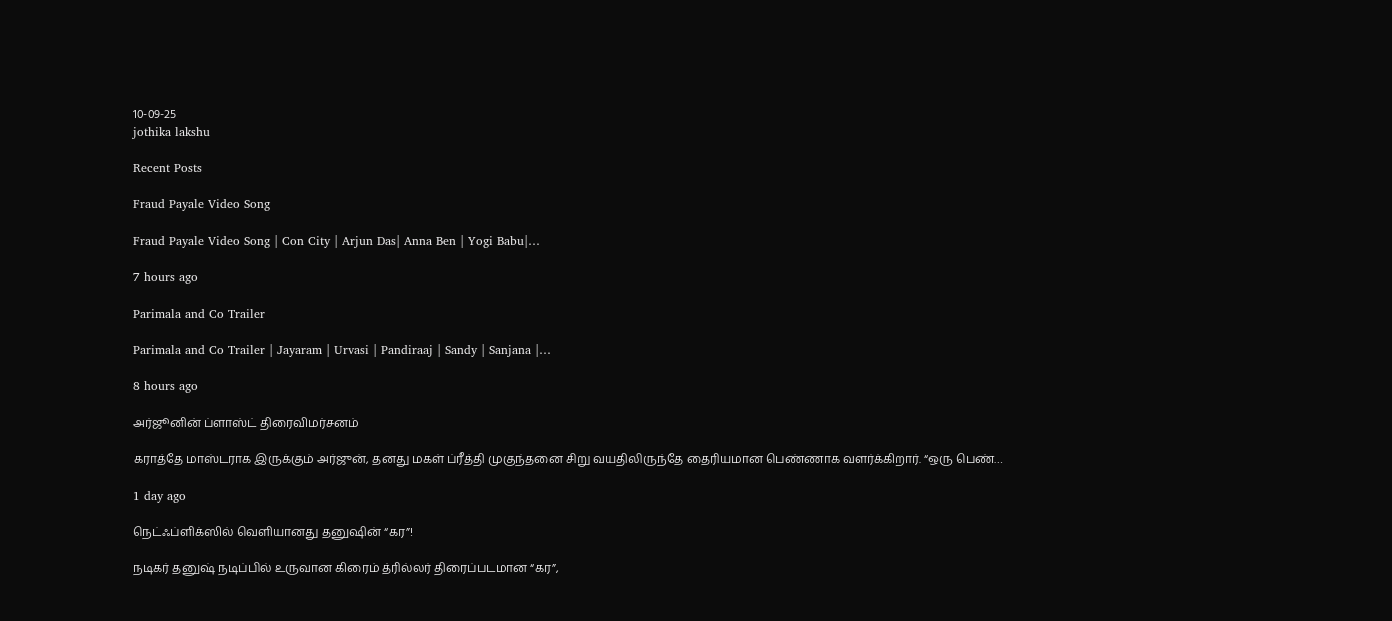10-09-25
jothika lakshu

Recent Posts

Fraud Payale Video Song

Fraud Payale Video Song | Con City | Arjun Das| Anna Ben | Yogi Babu|…

7 hours ago

Parimala and Co Trailer

Parimala and Co Trailer | Jayaram | Urvasi | Pandiraaj | Sandy | Sanjana |…

8 hours ago

அர்ஜூனின் ப்ளாஸ்ட் திரைவிமர்சனம்

கராத்தே மாஸ்டராக இருக்கும் அர்ஜுன், தனது மகள் ப்ரீத்தி முகுந்தனை சிறு வயதிலிருந்தே தைரியமான பெண்ணாக வளர்க்கிறார். “ஒரு பெண்…

1 day ago

நெட்ஃப்ளிக்ஸில் வெளியானது தனுஷின் “கர”!

நடிகர் தனுஷ் நடிப்பில் உருவான கிரைம் த்ரில்லர் திரைப்படமான “கர”,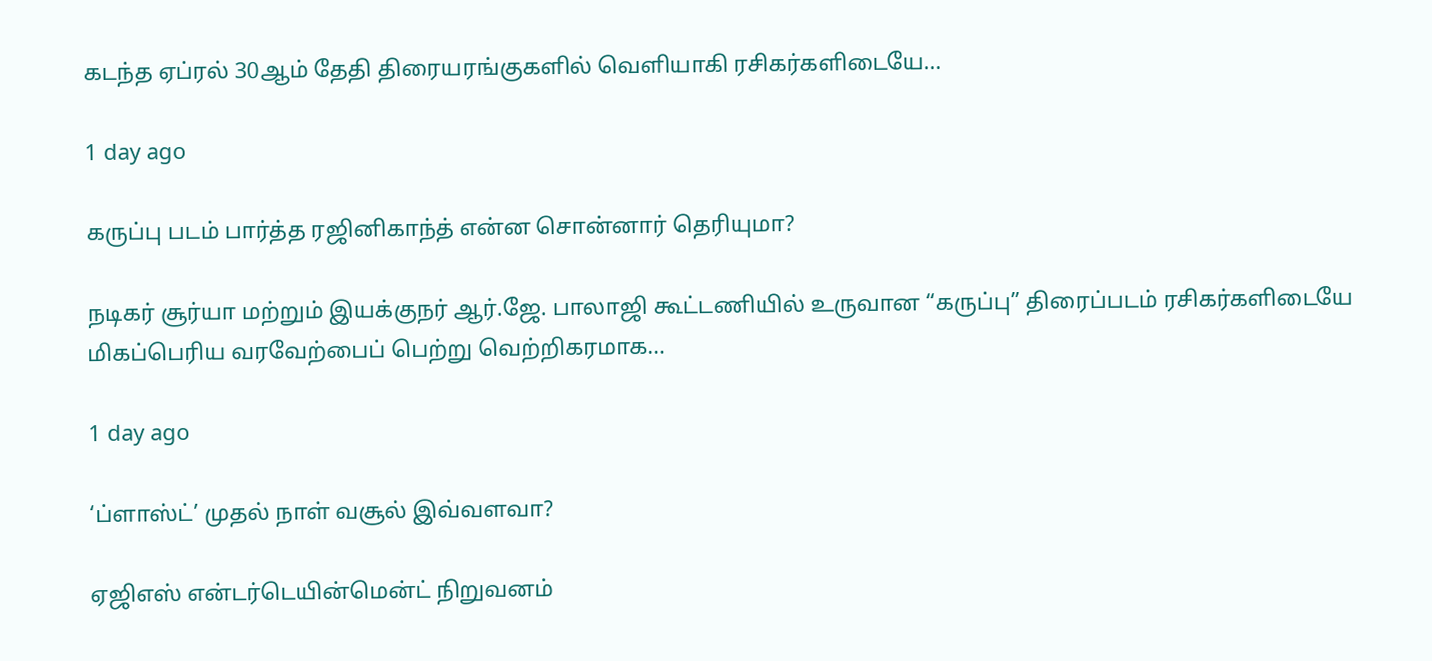கடந்த ஏப்ரல் 30ஆம் தேதி திரையரங்குகளில் வெளியாகி ரசிகர்களிடையே…

1 day ago

கருப்பு படம் பார்த்த ரஜினிகாந்த் என்ன சொன்னார் தெரியுமா?

நடிகர் சூர்யா மற்றும் இயக்குநர் ஆர்.ஜே. பாலாஜி கூட்டணியில் உருவான “கருப்பு” திரைப்படம் ரசிகர்களிடையே மிகப்பெரிய வரவேற்பைப் பெற்று வெற்றிகரமாக…

1 day ago

‘ப்ளாஸ்ட்’ முதல் நாள் வசூல் இவ்வளவா?

ஏஜிஎஸ் என்டர்டெயின்மென்ட் நிறுவனம்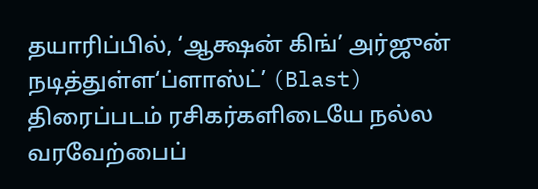தயாரிப்பில், ‘ஆக்ஷன் கிங்’ அர்ஜுன் நடித்துள்ள‘ப்ளாஸ்ட்’ (Blast) திரைப்படம் ரசிகர்களிடையே நல்ல வரவேற்பைப்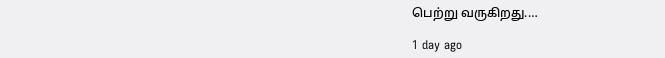பெற்று வருகிறது.…

1 day ago